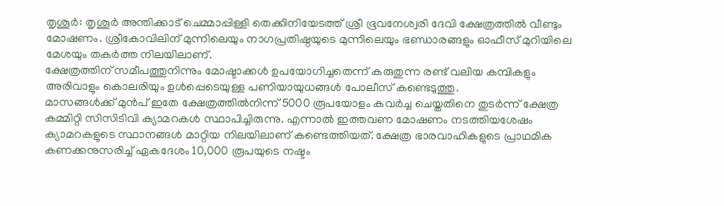തൃശൂർ: തൃശൂർ അന്തിക്കാട് ചെമ്മാപ്പിള്ളി തെക്കിനിയേടത്ത് ശ്രീ ഭൂവനേശ്വരി ദേവി ക്ഷേത്രത്തിൽ വീണ്ടും മോഷണം. ശ്രീകോവിലിന് മുന്നിലെയും നാഗപ്രതിഷ്ഠയുടെ മുന്നിലെയും ഭണ്ഡാരങ്ങളും ഓഫീസ് മുറിയിലെ മേശയും തകർത്ത നിലയിലാണ്.
ക്ഷേത്രത്തിന് സമീപത്തുനിന്നും മോഷ്ടാക്കൾ ഉപയോഗിച്ചതെന്ന് കരുതുന്ന രണ്ട് വലിയ കമ്പികളും അരിവാളും കൊലരിയും ഉൾപ്പെടെയുള്ള പണിയായുധങ്ങൾ പോലീസ് കണ്ടെടുത്തു.
മാസങ്ങൾക്ക് മുൻപ് ഇതേ ക്ഷേത്രത്തിൽനിന്ന് 5000 രൂപയോളം കവർച്ച ചെയ്തതിനെ തുടർന്ന് ക്ഷേത്ര കമ്മിറ്റി സിസിടിവി ക്യാമറകൾ സ്ഥാപിച്ചിരുന്നു. എന്നാൽ ഇത്തവണ മോഷണം നടത്തിയശേഷം ക്യാമറകളുടെ സ്ഥാനങ്ങൾ മാറ്റിയ നിലയിലാണ് കണ്ടെത്തിയത്. ക്ഷേത്ര ഭാരവാഹികളുടെ പ്രാഥമിക കണക്കനുസരിച്ച് ഏകദേശം 10,000 രൂപയുടെ നഷ്ടം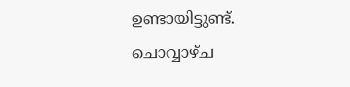ഉണ്ടായിട്ടുണ്ട്.
ചൊവ്വാഴ്ച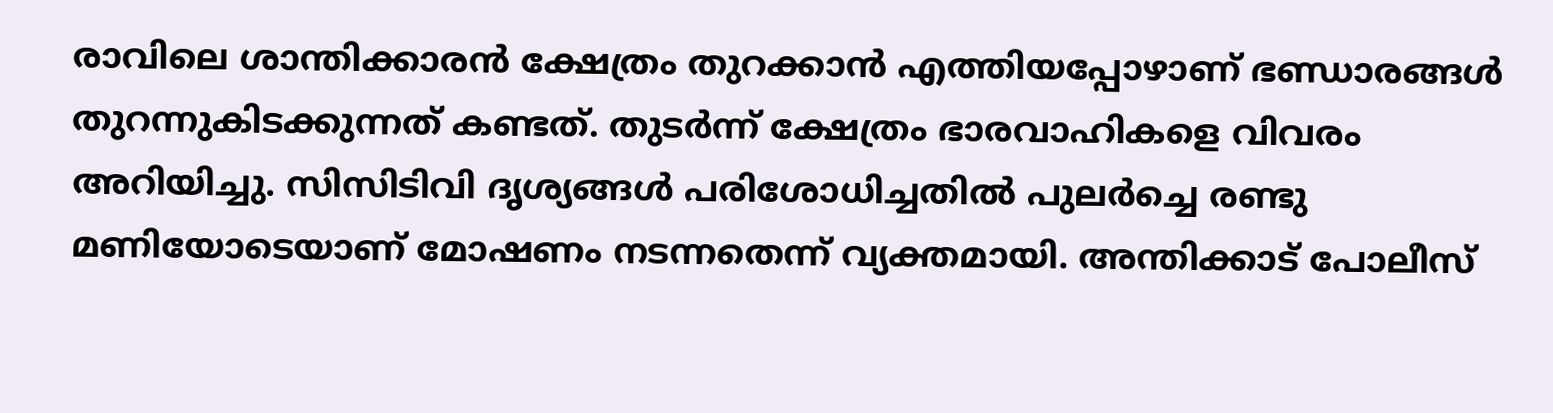രാവിലെ ശാന്തിക്കാരൻ ക്ഷേത്രം തുറക്കാൻ എത്തിയപ്പോഴാണ് ഭണ്ഡാരങ്ങൾ തുറന്നുകിടക്കുന്നത് കണ്ടത്. തുടർന്ന് ക്ഷേത്രം ഭാരവാഹികളെ വിവരം അറിയിച്ചു. സിസിടിവി ദൃശ്യങ്ങൾ പരിശോധിച്ചതിൽ പുലർച്ചെ രണ്ടു മണിയോടെയാണ് മോഷണം നടന്നതെന്ന് വ്യക്തമായി. അന്തിക്കാട് പോലീസ്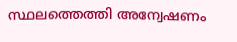സ്ഥലത്തെത്തി അന്വേഷണം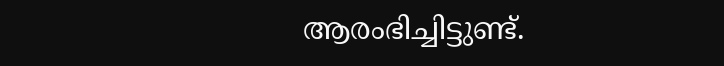ആരംഭിച്ചിട്ടുണ്ട്.